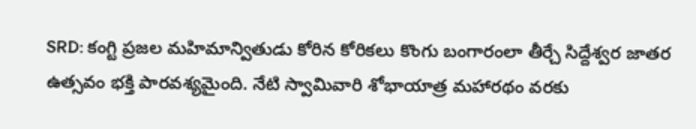SRD: కంగ్టి ప్రజల మహిమాన్వితుడు కోరిన కోరికలు కొంగు బంగారంలా తీర్చే సిద్దేశ్వర జాతర ఉత్సవం భక్తి పారవశ్యమైంది. నేటి స్వామివారి శోభాయాత్ర మహారథం వరకు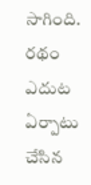సాగింది. రథం ఎదుట ఏర్పాటు చేసిన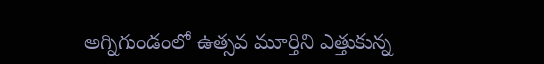అగ్నిగుండంలో ఉత్సవ మూర్తిని ఎత్తుకున్న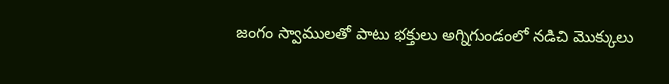జంగం స్వాములతో పాటు భక్తులు అగ్నిగుండంలో నడిచి మొక్కులు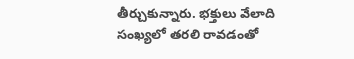తీర్చుకున్నారు. భక్తులు వేలాది సంఖ్యలో తరలి రావడంతో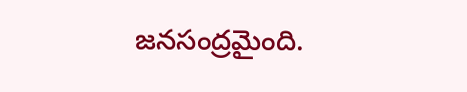జనసంద్రమైంది.